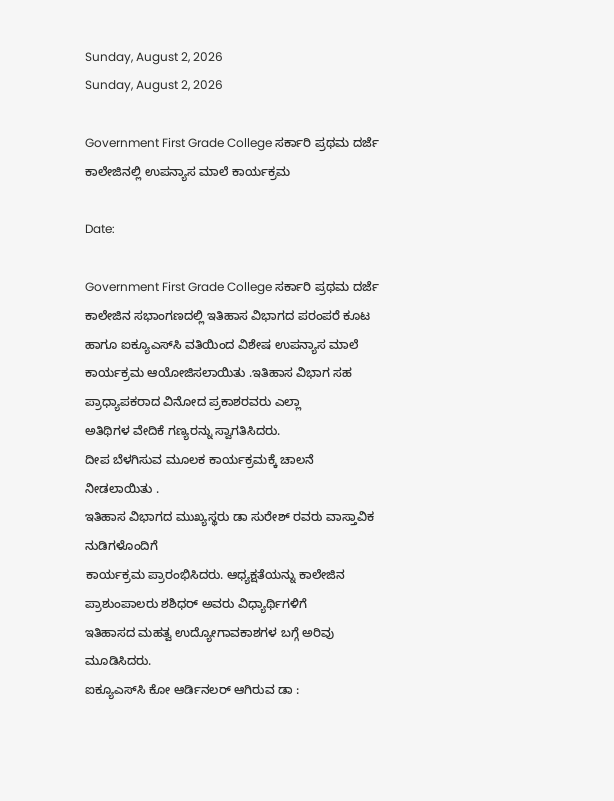Sunday, August 2, 2026
Sunday, August 2, 2026

Government First Grade College ಸರ್ಕಾರಿ ಪ್ರಥಮ ದರ್ಜೆ ಕಾಲೇಜಿನಲ್ಲಿ ಉಪನ್ಯಾಸ ಮಾಲೆ ಕಾರ್ಯಕ್ರಮ

Date:

Government First Grade College ಸರ್ಕಾರಿ ಪ್ರಥಮ ದರ್ಜೆ ಕಾಲೇಜಿನ ಸಭಾಂಗಣದಲ್ಲಿ ಇತಿಹಾಸ ವಿಭಾಗದ ಪರಂಪರೆ ಕೂಟ ಹಾಗೂ ಐಕ್ಯೂಎಸ್‌ಸಿ ವತಿಯಿಂದ ವಿಶೇಷ ಉಪನ್ಯಾಸ ಮಾಲೆ ಕಾರ್ಯಕ್ರಮ ಆಯೋಜಿಸಲಾಯಿತು .ಇತಿಹಾಸ ವಿಭಾಗ ಸಹ ಪ್ರಾಧ್ಯಾಪಕರಾದ ವಿನೋದ ಪ್ರಕಾಶರವರು ಎಲ್ಲಾ
ಅತಿಥಿಗಳ ವೇದಿಕೆ ಗಣ್ಯರನ್ನು ಸ್ವಾಗತಿಸಿದರು.
ದೀಪ ಬೆಳಗಿಸುವ ಮೂಲಕ ಕಾರ್ಯಕ್ರಮಕ್ಕೆ ಚಾಲನೆ ನೀಡಲಾಯಿತು .
ಇತಿಹಾಸ ವಿಭಾಗದ ಮುಖ್ಯಸ್ಥರು ಡಾ ಸುರೇಶ್ ರವರು ವಾಸ್ತಾವಿಕ ನುಡಿಗಳೊಂದಿಗೆ
ಕಾರ್ಯಕ್ರಮ ಪ್ರಾರಂಭಿಸಿದರು. ಆಧ್ಯಕ್ಷತೆಯನ್ನು ಕಾಲೇಜಿನ ಪ್ರಾಶುಂಪಾಲರು ಶಶಿಧರ್ ಅವರು ವಿಧ್ಯಾರ್ಥಿಗಳಿಗೆ
ಇತಿಹಾಸದ ಮಹತ್ವ ಉದ್ಯೋಗಾವಕಾಶಗಳ ಬಗ್ಗೆ ಅರಿವು ಮೂಡಿಸಿದರು.
ಐಕ್ಯೂಎಸ್‌ಸಿ ಕೋ ಆರ್ಡಿನಲರ್ ಆಗಿರುವ ಡಾ :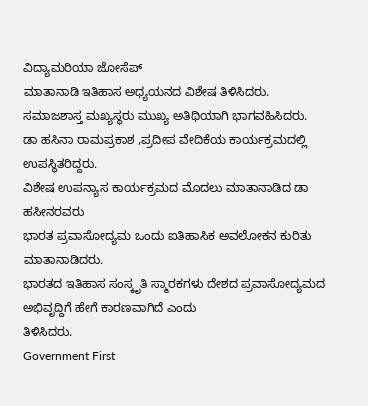ವಿದ್ಯಾಮರಿಯಾ ಜೋಸೆಪ್
ಮಾತಾನಾಡಿ ಇತಿಹಾಸ ಅಧ್ಯಯನದ ವಿಶೇಷ ತಿಳಿಸಿದರು.
ಸಮಾಜಶಾಸ್ತ ಮಖ್ಯಸ್ಥರು ಮುಖ್ಯ ಅತಿಥಿಯಾಗಿ ಭಾಗವಹಿಸಿದರು.
ಡಾ ಹಸಿನಾ ರಾಮಪ್ರಕಾಶ ,ಪ್ರದೀಪ ವೇದಿಕೆಯ ಕಾರ್ಯಕ್ರಮದಲ್ಲಿ ಉಪಸ್ಥಿತರಿದ್ದರು.
ವಿಶೇಷ ಉಪನ್ಯಾಸ ಕಾರ್ಯಕ್ರಮದ ಮೊದಲು ಮಾತಾನಾಡಿದ ಡಾ ಹಸೀನರವರು
ಭಾರತ ಪ್ರವಾಸೋದ್ಯಮ ಒಂದು ಐತಿಹಾಸಿಕ ಅವಲೋಕನ ಕುರಿತು ಮಾತಾನಾಡಿದರು.
ಭಾರತದ ಇತಿಹಾಸ ಸಂಸ್ಕೃತಿ ಸ್ಮಾರಕಗಳು ದೇಶದ ಪ್ರವಾಸೋದ್ಯಮದ ಅಭಿವೃದ್ದಿಗೆ ಹೇಗೆ ಕಾರಣವಾಗಿದೆ ಎಂದು
ತಿಳಿಸಿದರು.
Government First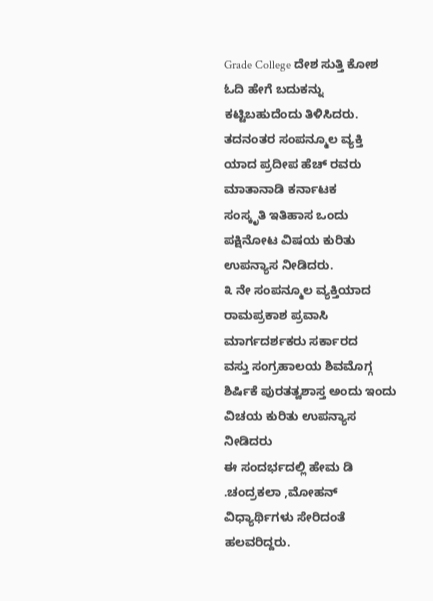Grade College ದೇಶ ಸುತ್ತಿ ಕೋಶ ಓದಿ ಹೇಗೆ ಬದುಕನ್ನು ಕಟ್ಟಿಬಹುದೆಂದು ತಿಳಿಸಿದರು.
ತದನಂತರ ಸಂಪನ್ಮೂಲ ವ್ಯಕ್ತಿ ಯಾದ ಪ್ರದೀಪ ಹೆಚ್ ರವರು ಮಾತಾನಾಡಿ ಕರ್ನಾಟಕ
ಸಂಸ್ಕೃತಿ ಇತಿಹಾಸ ಒಂದು ಪಕ್ಷಿನೋಟ ವಿಷಯ ಕುರಿತು ಉಪನ್ಯಾಸ ನೀಡಿದರು.
೩ ನೇ ಸಂಪನ್ಮೂಲ ವ್ಯಕ್ತಿಯಾದ ರಾಮಪ್ರಕಾಶ ಪ್ರವಾಸಿ ಮಾರ್ಗದರ್ಶಕರು ಸರ್ಕಾರದ
ವಸ್ತು ಸಂಗ್ರಹಾಲಯ ಶಿವಮೊಗ್ಗ ಶಿರ್ಷಿಕೆ ಪುರತತ್ವಶಾಸ್ತ ಅಂದು ಇಂದು ವಿಚಯ ಕುರಿತು ಉಪನ್ಯಾಸ ನೀಡಿದರು
ಈ ಸಂದರ್ಭದಲ್ಲಿ ಹೇಮ ಡಿ .ಚಂದ್ರಕಲಾ ,ಮೋಹನ್ ವಿಧ್ಯಾರ್ಥಿಗಳು ಸೇರಿದಂತೆ ಹಲವರಿದ್ದರು.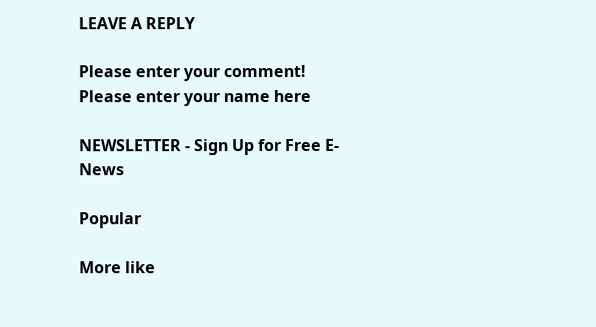LEAVE A REPLY

Please enter your comment!
Please enter your name here

NEWSLETTER - Sign Up for Free E-News

Popular

More like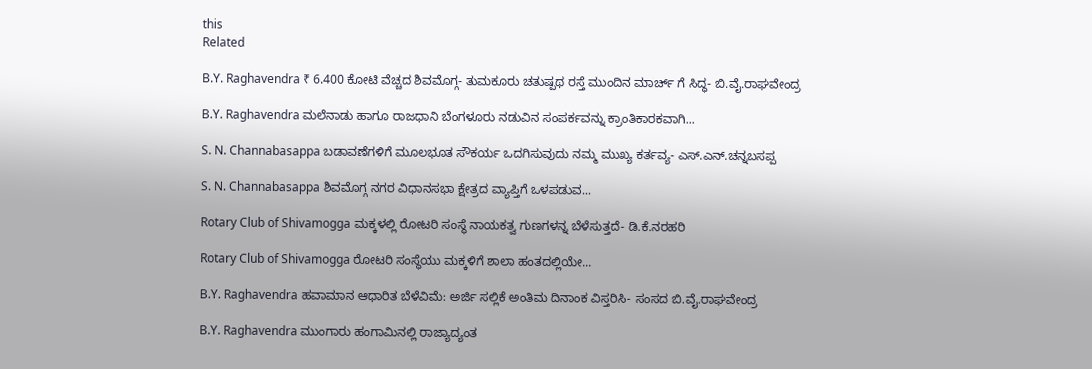this
Related

B.Y. Raghavendra ₹ 6.400 ಕೋಟಿ ವೆಚ್ಚದ ಶಿವಮೊಗ್ಗ- ತುಮಕೂರು ಚತುಷ್ಪಥ ರಸ್ತೆ ಮುಂದಿನ ಮಾರ್ಚ್ ಗೆ ಸಿದ್ಧ- ಬಿ.ವೈ.ರಾಘವೇಂದ್ರ

B.Y. Raghavendra ಮಲೆನಾಡು ಹಾಗೂ ರಾಜಧಾನಿ ಬೆಂಗಳೂರು ನಡುವಿನ ಸಂಪರ್ಕವನ್ನು ಕ್ರಾಂತಿಕಾರಕವಾಗಿ...

S. N. Channabasappa ಬಡಾವಣೆಗಳಿಗೆ ಮೂಲಭೂತ ಸೌಕರ್ಯ ಒದಗಿಸುವುದು ನಮ್ಮ ಮುಖ್ಯ ಕರ್ತವ್ಯ- ಎಸ್.ಎನ್.ಚನ್ನಬಸಪ್ಪ

S. N. Channabasappa ಶಿವಮೊಗ್ಗ ನಗರ ವಿಧಾನಸಭಾ ಕ್ಷೇತ್ರದ ವ್ಯಾಪ್ತಿಗೆ ಒಳಪಡುವ...

Rotary Club of Shivamogga ಮಕ್ಕಳಲ್ಲಿ ರೋಟರಿ ಸಂಸ್ಥೆ ನಾಯಕತ್ವ ಗುಣಗಳನ್ನ ಬೆಳೆಸುತ್ತದೆ- ಡಿ.ಕೆ.ನರಹರಿ

Rotary Club of Shivamogga ರೋಟರಿ ಸಂಸ್ಥೆಯು ಮಕ್ಕಳಿಗೆ ಶಾಲಾ ಹಂತದಲ್ಲಿಯೇ...

B.Y. Raghavendra ಹವಾಮಾನ ಆಧಾರಿತ ಬೆಳೆವಿಮೆ: ಅರ್ಜಿ ಸಲ್ಲಿಕೆ ಅಂತಿಮ ದಿನಾಂಕ ವಿಸ್ತರಿಸಿ- ಸಂಸದ ಬಿ.ವೈ‌.ರಾಘವೇಂದ್ರ

B.Y. Raghavendra ಮುಂಗಾರು ಹಂಗಾಮಿನಲ್ಲಿ ರಾಜ್ಯಾದ್ಯಂತ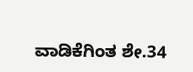ವಾಡಿಕೆಗಿಂತ ಶೇ.34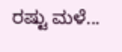ರಷ್ಟು ಮಳೆ...